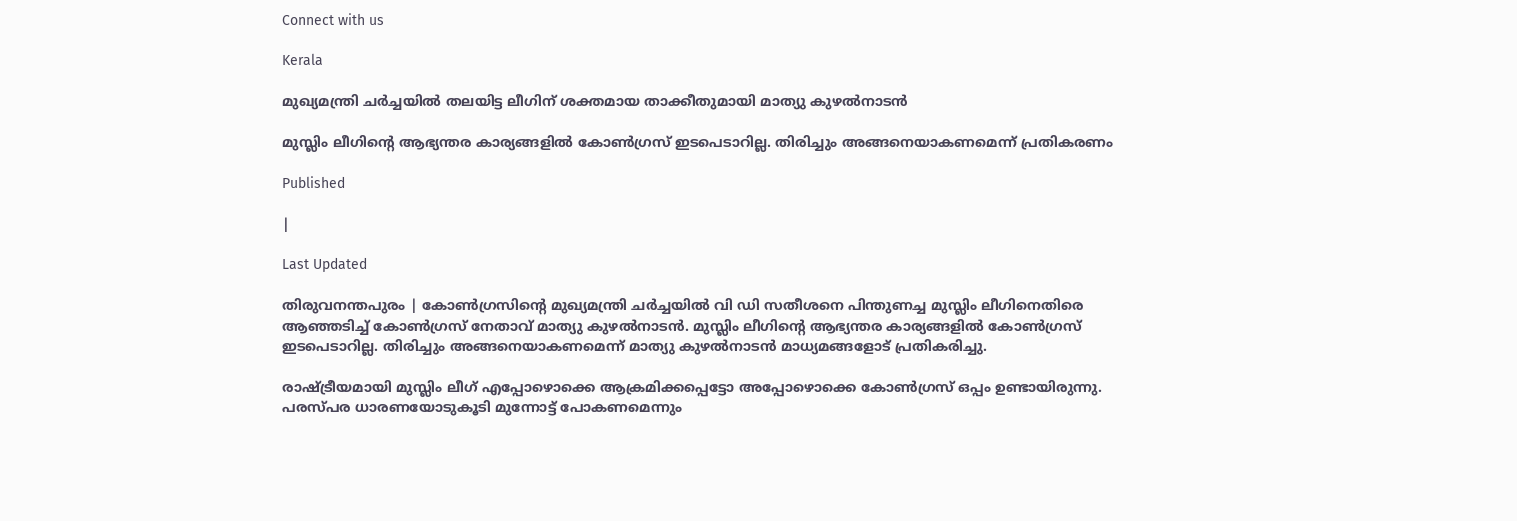Connect with us

Kerala

മുഖ്യമന്ത്രി ചര്‍ച്ചയില്‍ തലയിട്ട ലീഗിന് ശക്തമായ താക്കീതുമായി മാത്യു കുഴല്‍നാടന്‍

മുസ്ലിം ലീഗിന്റെ ആഭ്യന്തര കാര്യങ്ങളില്‍ കോണ്‍ഗ്രസ് ഇടപെടാറില്ല. തിരിച്ചും അങ്ങനെയാകണമെന്ന് പ്രതികരണം

Published

|

Last Updated

തിരുവനന്തപുരം | കോണ്‍ഗ്രസിന്റെ മുഖ്യമന്ത്രി ചര്‍ച്ചയില്‍ വി ഡി സതീശനെ പിന്തുണച്ച മുസ്ലിം ലീഗിനെതിരെ ആഞ്ഞടിച്ച് കോണ്‍ഗ്രസ് നേതാവ് മാത്യു കുഴല്‍നാടന്‍. മുസ്ലിം ലീഗിന്റെ ആഭ്യന്തര കാര്യങ്ങളില്‍ കോണ്‍ഗ്രസ് ഇടപെടാറില്ല. തിരിച്ചും അങ്ങനെയാകണമെന്ന് മാത്യു കുഴല്‍നാടന്‍ മാധ്യമങ്ങളോട് പ്രതികരിച്ചു.

രാഷ്ട്രീയമായി മുസ്ലിം ലീഗ് എപ്പോഴൊക്കെ ആക്രമിക്കപ്പെട്ടോ അപ്പോഴൊക്കെ കോണ്‍ഗ്രസ് ഒപ്പം ഉണ്ടായിരുന്നു. പരസ്പര ധാരണയോടുകൂടി മുന്നോട്ട് പോകണമെന്നും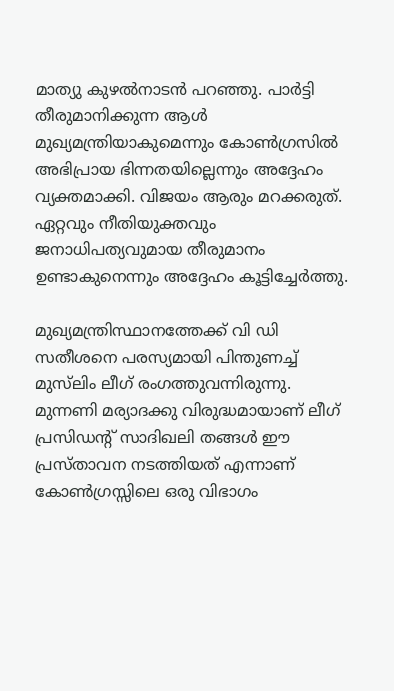മാത്യു കുഴല്‍നാടന്‍ പറഞ്ഞു. പാര്‍ട്ടി തീരുമാനിക്കുന്ന ആള്‍ മുഖ്യമന്ത്രിയാകുമെന്നും കോണ്‍ഗ്രസില്‍ അഭിപ്രായ ഭിന്നതയില്ലെന്നും അദ്ദേഹം വ്യക്തമാക്കി. വിജയം ആരും മറക്കരുത്. ഏറ്റവും നീതിയുക്തവും ജനാധിപത്യവുമായ തീരുമാനം ഉണ്ടാകുനെന്നും അദ്ദേഹം കൂട്ടിച്ചേര്‍ത്തു.

മുഖ്യമന്ത്രിസ്ഥാനത്തേക്ക് വി ഡി സതീശനെ പരസ്യമായി പിന്തുണച്ച് മുസ്‌ലിം ലീഗ് രംഗത്തുവന്നിരുന്നു. മുന്നണി മര്യാദക്കു വിരുദ്ധമായാണ് ലീഗ് പ്രസിഡന്റ് സാദിഖലി തങ്ങള്‍ ഈ പ്രസ്താവന നടത്തിയത് എന്നാണ് കോണ്‍ഗ്രസ്സിലെ ഒരു വിഭാഗം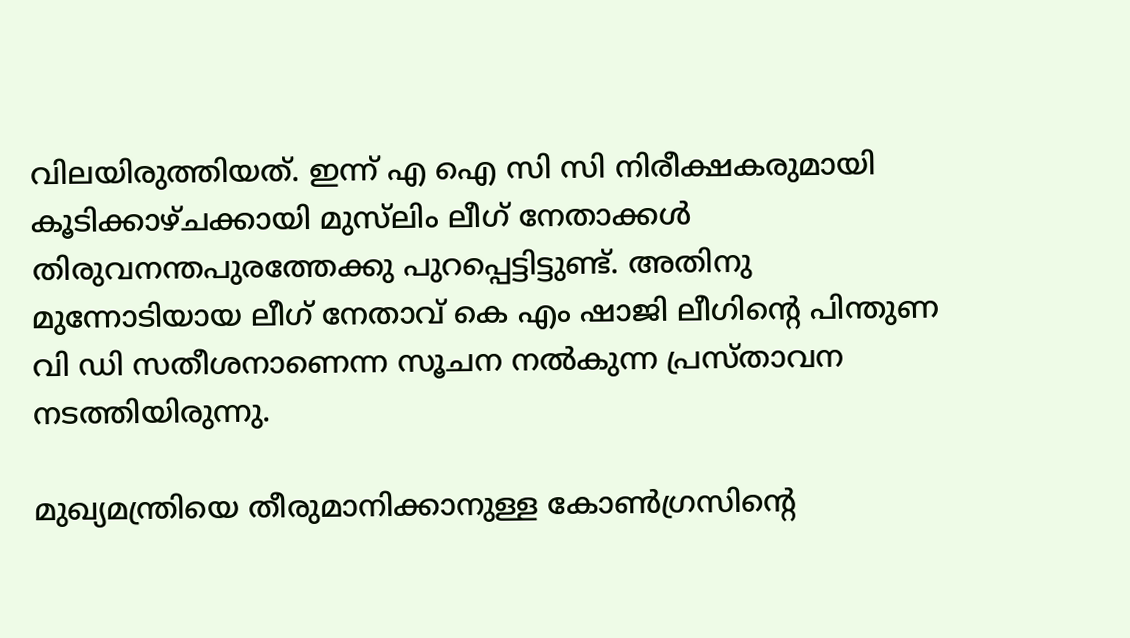വിലയിരുത്തിയത്. ഇന്ന് എ ഐ സി സി നിരീക്ഷകരുമായി കൂടിക്കാഴ്ചക്കായി മുസ്‌ലിം ലീഗ് നേതാക്കള്‍ തിരുവനന്തപുരത്തേക്കു പുറപ്പെട്ടിട്ടുണ്ട്. അതിനു മുന്നോടിയായ ലീഗ് നേതാവ് കെ എം ഷാജി ലീഗിന്റെ പിന്തുണ വി ഡി സതീശനാണെന്ന സൂചന നല്‍കുന്ന പ്രസ്താവന നടത്തിയിരുന്നു.

മുഖ്യമന്ത്രിയെ തീരുമാനിക്കാനുള്ള കോണ്‍ഗ്രസിന്റെ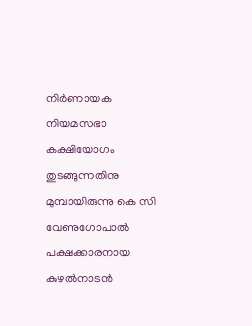നിര്‍ണായക നിയമസഭാ കക്ഷിയോഗം തുടങ്ങുന്നതിനു മുമ്പായിരുന്നു കെ സി വേണുഗോപാല്‍ പക്ഷക്കാരനായ കുഴല്‍നാടന്‍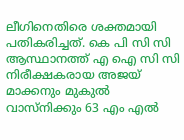ലീഗിനെതിരെ ശക്തമായി പതികരിച്ചത്. കെ പി സി സി ആസ്ഥാനത്ത് എ ഐ സി സി നിരീക്ഷകരായ അജയ് മാക്കനും മുകുല്‍ വാസ്‌നിക്കും 63 എം എല്‍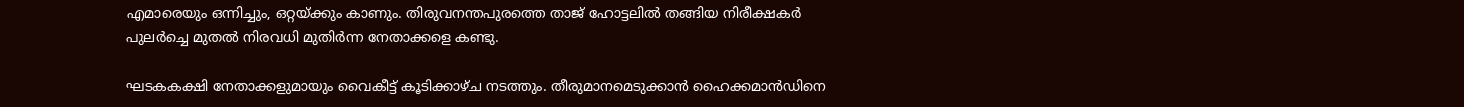എമാരെയും ഒന്നിച്ചും, ഒറ്റയ്ക്കും കാണും. തിരുവനന്തപുരത്തെ താജ് ഹോട്ടലില്‍ തങ്ങിയ നിരീക്ഷകര്‍ പുലര്‍ച്ചെ മുതല്‍ നിരവധി മുതിര്‍ന്ന നേതാക്കളെ കണ്ടു.

ഘടകകക്ഷി നേതാക്കളുമായും വൈകീട്ട് കൂടിക്കാഴ്ച നടത്തും. തീരുമാനമെടുക്കാന്‍ ഹൈക്കമാന്‍ഡിനെ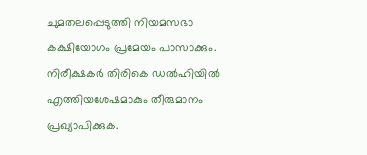ചുമതലപ്പെടുത്തി നിയമസഭാ കക്ഷിയോഗം പ്രമേയം പാസാക്കും. നിരീക്ഷകര്‍ തിരികെ ഡല്‍ഹിയില്‍ എത്തിയശേഷമാകും തീരുമാനം പ്രഖ്യാപിക്കുക.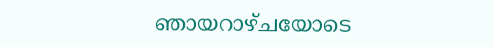ഞായറാഴ്ചയോടെ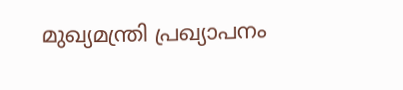മുഖ്യമന്ത്രി പ്രഖ്യാപനം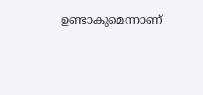ഉണ്ടാകുമെന്നാണ്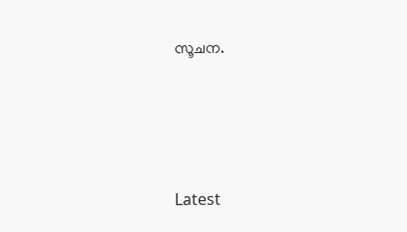സൂചന.





Latest